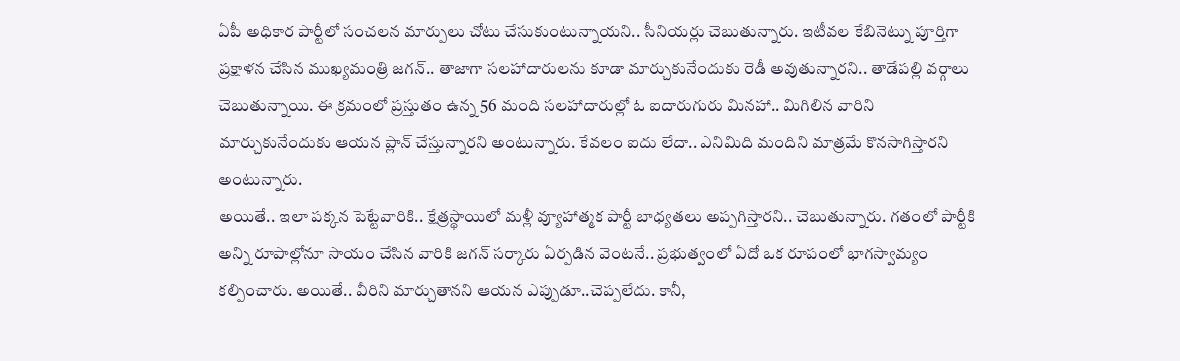ఏపీ అధికార పార్టీలో సంచలన మార్పులు చోటు చేసుకుంటున్నాయని.. సీనియర్లు చెబుతున్నారు. ఇటీవల కేబినెట్ను పూర్తిగా ప్రక్షాళన చేసిన ముఖ్యమంత్రి జగన్.. తాజాగా సలహాదారులను కూడా మార్చుకునేందుకు రెడీ అవుతున్నారని.. తాడేపల్లి వర్గాలు చెబుతున్నాయి. ఈ క్రమంలో ప్రస్తుతం ఉన్న 56 మంది సలహాదారుల్లో ఓ ఐదారుగురు మినహా.. మిగిలిన వారిని మార్చుకునేందుకు ఆయన ప్లాన్ చేస్తున్నారని అంటున్నారు. కేవలం ఐదు లేదా.. ఎనిమిది మందిని మాత్రమే కొనసాగిస్తారని అంటున్నారు.
అయితే.. ఇలా పక్కన పెట్టేవారికి.. క్షేత్రస్థాయిలో మళ్లీ వ్యూహాత్మక పార్టీ బాధ్యతలు అప్పగిస్తారని.. చెబుతున్నారు. గతంలో పార్టీకి అన్ని రూపాల్లోనూ సాయం చేసిన వారికి జగన్ సర్కారు ఏర్పడిన వెంటనే.. ప్రభుత్వంలో ఏదో ఒక రూపంలో భాగస్వామ్యం కల్పించారు. అయితే.. వీరిని మార్చుతానని ఆయన ఎప్పుడూ..చెప్పలేదు. కానీ,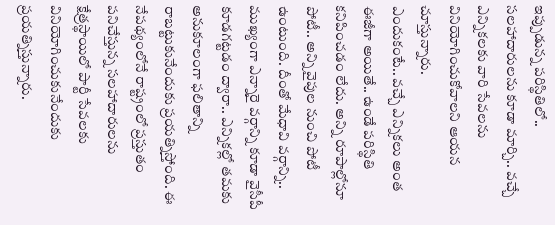ఇప్పుడున్న పరిస్థితిలో.. సలహాదారులను కూడా మార్చి.. వచ్చే ఎన్నికలకు వారి సేవలను వినియోగించుకోవాలని ఆయన చూస్తున్నారు.
ఎందుకంటే.. వచ్చే ఎన్నికలు అంత ఈజీగా అయితే.. ఉండే పరిస్థితి కనిపించడం లేదు. అన్ని రూపాల్లోనూ పోటీ.. అన్ని వైపుల నుంచి పోటీ ఉంటుంది. దీంతో మేధావి వర్గాన్ని.. ముఖ్యంగా ఎన్నారై వర్గాన్ని కూడా వైసీపీ కూడగట్టడం ద్వారా.. ఎన్నికల్లో తమకు అనుకూలంగా ఫలితాన్ని రాబట్టుకునేందుకు ప్రయత్నిస్తోంది. ఈ నేపథ్యంలోనే రాష్ట్రంలో ప్రస్తుతం పనిచేస్తున్న సలహాదారులను క్షేత్రస్థాయిలో పార్టీ సేవలకు వినియోగించుకునేందుకు ప్రయత్నిస్తున్నారు.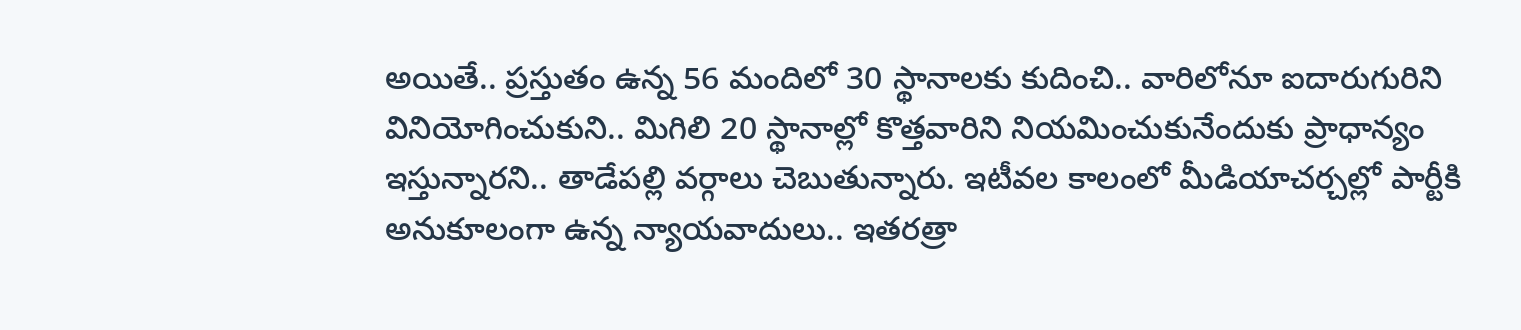అయితే.. ప్రస్తుతం ఉన్న 56 మందిలో 30 స్థానాలకు కుదించి.. వారిలోనూ ఐదారుగురిని వినియోగించుకుని.. మిగిలి 20 స్థానాల్లో కొత్తవారిని నియమించుకునేందుకు ప్రాధాన్యం ఇస్తున్నారని.. తాడేపల్లి వర్గాలు చెబుతున్నారు. ఇటీవల కాలంలో మీడియాచర్చల్లో పార్టీకి అనుకూలంగా ఉన్న న్యాయవాదులు.. ఇతరత్రా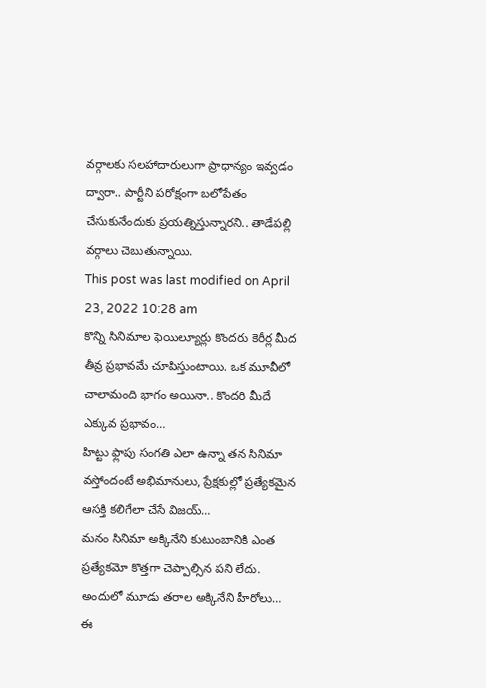వర్గాలకు సలహాదారులుగా ప్రాధాన్యం ఇవ్వడం ద్వారా.. పార్టీని పరోక్షంగా బలోపేతం చేసుకునేందుకు ప్రయత్నిస్తున్నారని.. తాడేపల్లి వర్గాలు చెబుతున్నాయి.
This post was last modified on April 23, 2022 10:28 am
కొన్ని సినిమాల ఫెయిల్యూర్లు కొందరు కెరీర్ల మీద తీవ్ర ప్రభావమే చూపిస్తుంటాయి. ఒక మూవీలో చాలామంది భాగం అయినా.. కొందరి మీదే ఎక్కువ ప్రభావం…
హిట్టు ఫ్లాపు సంగతి ఎలా ఉన్నా తన సినిమా వస్తోందంటే అభిమానులు, ప్రేక్షకుల్లో ప్రత్యేకమైన ఆసక్తి కలిగేలా చేసే విజయ్…
మనం సినిమా అక్కినేని కుటుంబానికి ఎంత ప్రత్యేకమో కొత్తగా చెప్పాల్సిన పని లేదు. అందులో మూడు తరాల అక్కినేని హీరోలు…
ఈ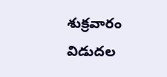శుక్రవారం విడుదల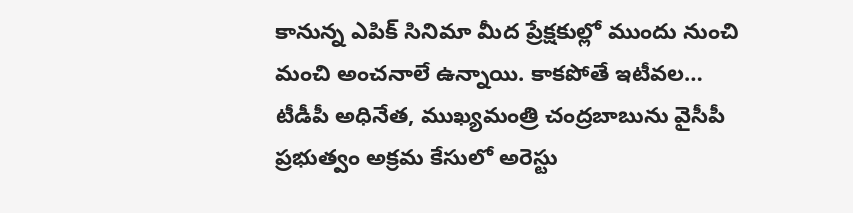కానున్న ఎపిక్ సినిమా మీద ప్రేక్షకుల్లో ముందు నుంచి మంచి అంచనాలే ఉన్నాయి. కాకపోతే ఇటీవల…
టీడీపీ అధినేత, ముఖ్యమంత్రి చంద్రబాబును వైసీపీ ప్రభుత్వం అక్రమ కేసులో అరెస్టు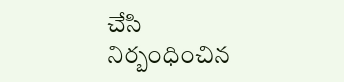చేసి నిర్బంధించిన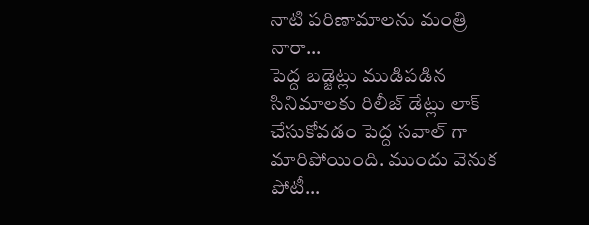నాటి పరిణామాలను మంత్రి నారా…
పెద్ద బడ్జెట్లు ముడిపడిన సినిమాలకు రిలీజ్ డేట్లు లాక్ చేసుకోవడం పెద్ద సవాల్ గా మారిపోయింది. ముందు వెనుక పోటీ…